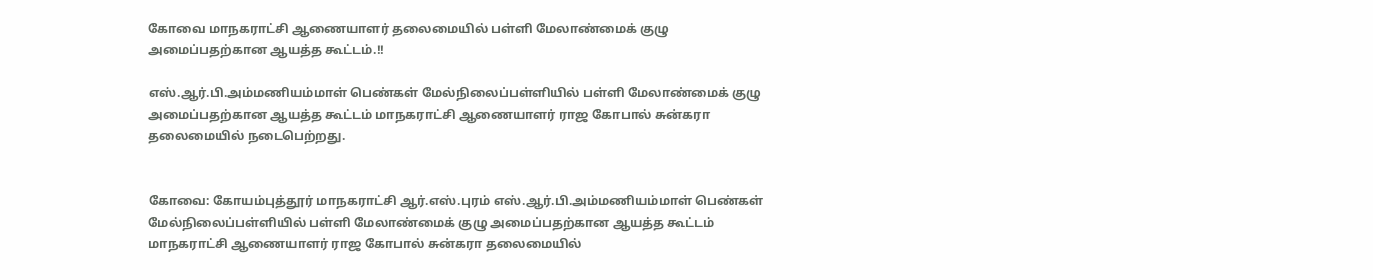கோவை மாநகராட்சி ஆணையாளர்‌ தலைமையில் பள்ளி மேலாண்மைக்‌ குழு அமைப்பதற்கான ஆயத்த கூட்டம்.!!

எஸ்‌.ஆர்‌.பி.அம்மணியம்மாள்‌ பெண்கள்‌ மேல்நிலைப்பள்ளியில்‌ பள்ளி மேலாண்மைக்‌ குழு அமைப்பதற்கான ஆயத்த கூட்டம்‌ மாநகராட்சி ஆணையாளர்‌ ராஜ கோபால்‌ சுன்கரா தலைமையில்‌ நடைபெற்றது.


கோவை: கோயம்புத்தூர்‌ மாநகராட்சி ஆர்‌.எஸ்‌.புரம்‌ எஸ்‌.ஆர்‌.பி.அம்மணியம்மாள்‌ பெண்கள்‌ மேல்நிலைப்பள்ளியில்‌ பள்ளி மேலாண்மைக்‌ குழு அமைப்பதற்கான ஆயத்த கூட்டம்‌ மாநகராட்சி ஆணையாளர்‌ ராஜ கோபால்‌ சுன்கரா தலைமையில்‌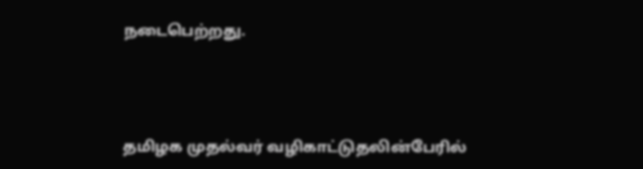நடைபெற்றது.



தமிழக முதல்வர்‌ வழிகாட்டுதலின்பேரில்‌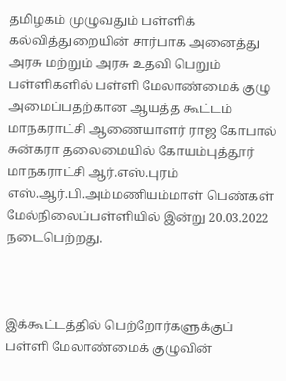தமிழகம்‌ முழுவதும்‌ பள்ளிக்‌ கல்வித்துறையின்‌ சார்பாக அனைத்து அரசு மற்றும்‌ அரசு உதவி பெறும்‌ பள்ளிகளில்‌ பள்ளி மேலாண்மைக்‌ குழு அமைப்பதற்கான ஆயத்த கூட்டம்‌ மாநகராட்சி ஆணையாளர்‌ ராஜ கோபால்‌ சுன்கரா தலைமையில்‌ கோயம்புத்தூர்‌ மாநகராட்சி ஆர்‌.எஸ்‌.புரம்‌ எஸ்‌.ஆர்‌.பி.அம்மணியம்மாள்‌ பெண்கள்‌ மேல்நிலைப்பள்ளியில்‌ இன்று 20.03.2022 நடைபெற்றது.



இக்கூட்டத்தில்‌ பெற்றோர்களுக்குப் பள்ளி மேலாண்மைக்‌ குழுவின்‌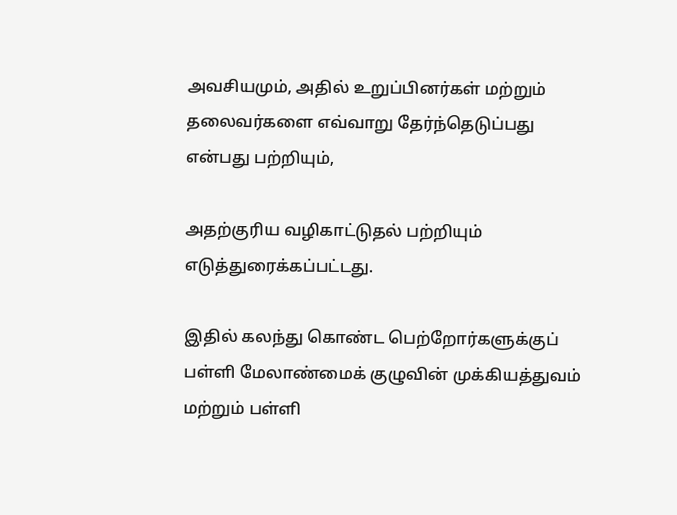அவசியமும்‌, அதில்‌ உறுப்பினர்கள்‌ மற்றும்‌ தலைவர்களை எவ்வாறு தேர்ந்தெடுப்பது என்பது பற்றியும்‌,

அதற்குரிய வழிகாட்டுதல்‌ பற்றியும்‌ எடுத்துரைக்கப்பட்டது.

இதில்‌ கலந்து கொண்ட பெற்றோர்களுக்குப் பள்ளி மேலாண்மைக்‌ குழுவின்‌ முக்கியத்துவம்‌ மற்றும்‌ பள்ளி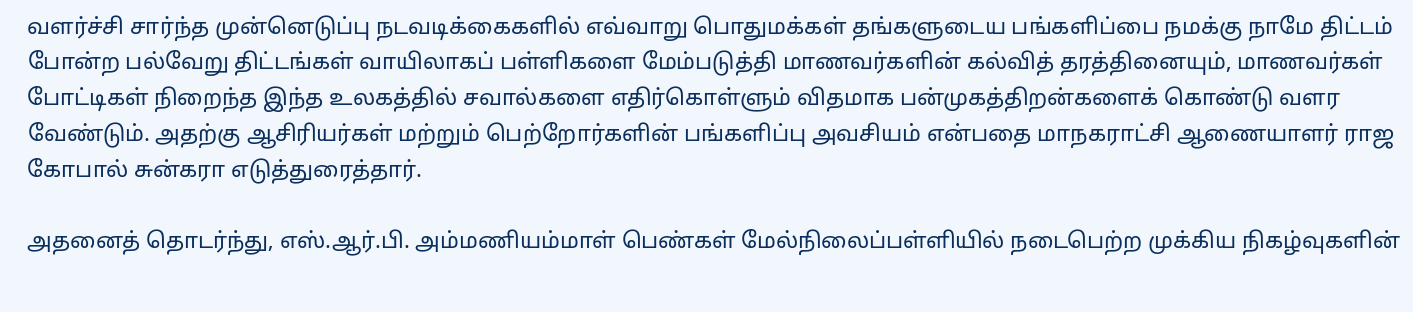வளர்ச்சி சார்ந்த முன்னெடுப்பு நடவடிக்கைகளில்‌ எவ்வாறு பொதுமக்கள்‌ தங்களுடைய பங்களிப்பை நமக்கு நாமே திட்டம்‌ போன்ற பல்வேறு திட்டங்கள்‌ வாயிலாகப் பள்ளிகளை மேம்படுத்தி மாணவர்களின்‌ கல்வித் தரத்தினையும்‌, மாணவர்கள்‌ போட்டிகள்‌ நிறைந்த இந்த உலகத்தில்‌ சவால்களை எதிர்கொள்ளும்‌ விதமாக பன்முகத்திறன்களைக்‌ கொண்டு வளர வேண்டும்‌. அதற்கு ஆசிரியர்கள்‌ மற்றும்‌ பெற்றோர்களின்‌ பங்களிப்பு அவசியம்‌ என்பதை மாநகராட்சி ஆணையாளர்‌ ராஜ கோபால்‌ சுன்கரா எடுத்துரைத்தார்‌.

அதனைத்‌ தொடர்ந்து, எஸ்‌.ஆர்‌.பி. அம்மணியம்மாள்‌ பெண்கள்‌ மேல்நிலைப்பள்ளியில்‌ நடைபெற்ற முக்கிய நிகழ்வுகளின்‌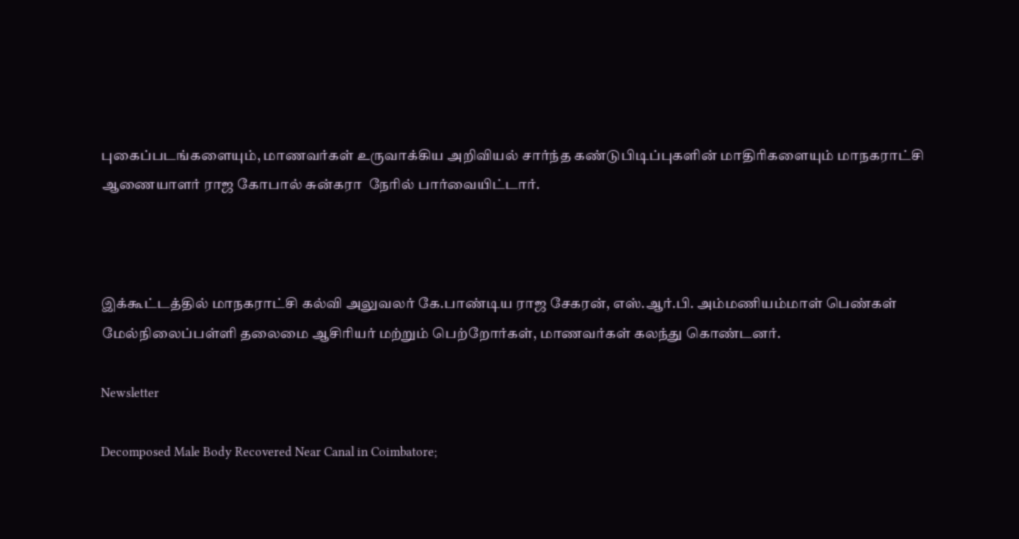புகைப்படங்களையும்‌, மாணவர்கள்‌ உருவாக்கிய அறிவியல்‌ சார்ந்த கண்டுபிடிப்புகளின்‌ மாதிரிகளையும்‌ மாநகராட்சி ஆணையாளர்‌ ராஜ கோபால்‌ சுன்கரா ‌ நேரில்‌ பார்வையிட்டார்‌.



இக்கூட்டத்தில்‌ மாநகராட்சி கல்வி அலுவலர்‌ கே.பாண்டிய ராஜ சேகரன்‌, எஸ்‌.ஆர்‌.பி. அம்மணியம்மாள்‌ பெண்கள்‌ மேல்நிலைப்பள்ளி தலைமை ஆசிரியர்‌ மற்றும்‌ பெற்றோர்கள்‌, மாணவர்கள்‌ கலந்து கொண்டனர்‌.

Newsletter

Decomposed Male Body Recovered Near Canal in Coimbatore;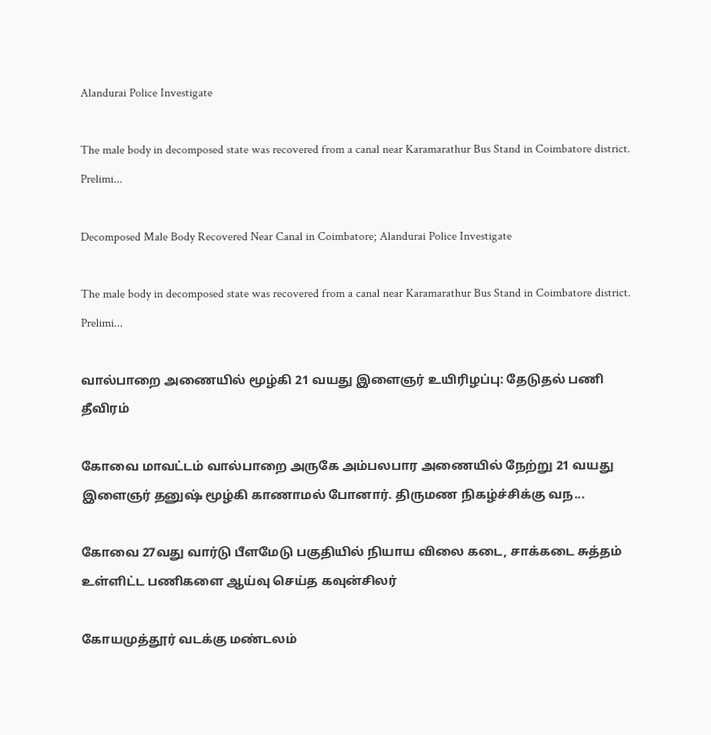Alandurai Police Investigate

The male body in decomposed state was recovered from a canal near Karamarathur Bus Stand in Coimbatore district. Prelimi...

Decomposed Male Body Recovered Near Canal in Coimbatore; Alandurai Police Investigate

The male body in decomposed state was recovered from a canal near Karamarathur Bus Stand in Coimbatore district. Prelimi...

வால்பாறை அணையில் மூழ்கி 21 வயது இளைஞர் உயிரிழப்பு: தேடுதல் பணி தீவிரம்

கோவை மாவட்டம் வால்பாறை அருகே அம்பலபார அணையில் நேற்று 21 வயது இளைஞர் தனுஷ் மூழ்கி காணாமல் போனார். திருமண நிகழ்ச்சிக்கு வந...

கோவை 27வது வார்டு பீளமேடு பகுதியில் நியாய விலை கடை, சாக்கடை சுத்தம் உள்ளிட்ட பணிகளை ஆய்வு செய்த கவுன்சிலர்

கோயமுத்தூர் வடக்கு மண்டலம்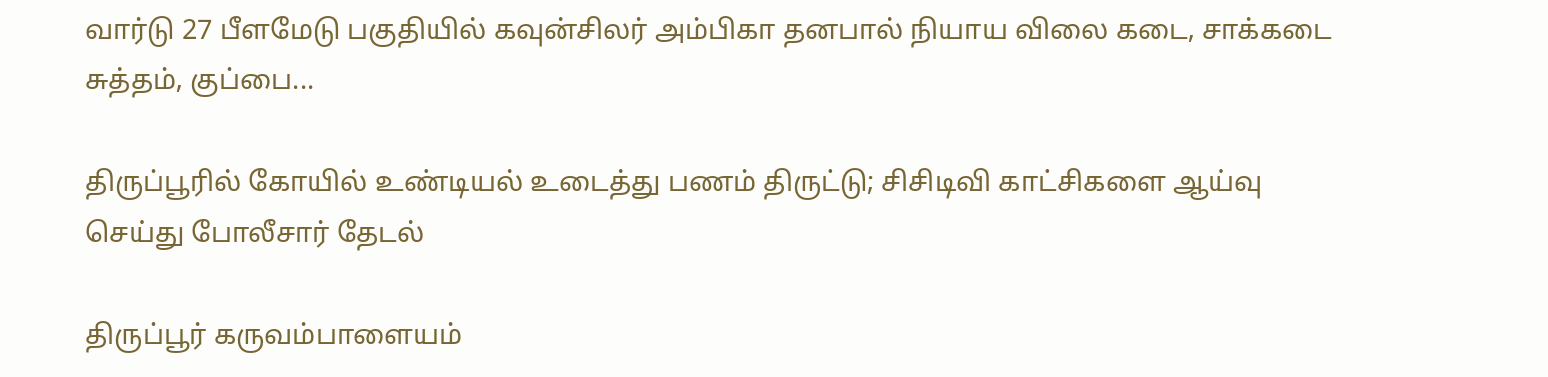வார்டு 27 பீளமேடு பகுதியில் கவுன்சிலர் அம்பிகா தனபால் நியாய விலை கடை, சாக்கடை சுத்தம், குப்பை...

திருப்பூரில் கோயில் உண்டியல் உடைத்து பணம் திருட்டு; சிசிடிவி காட்சிகளை ஆய்வு செய்து போலீசார் தேடல்

திருப்பூர் கருவம்பாளையம்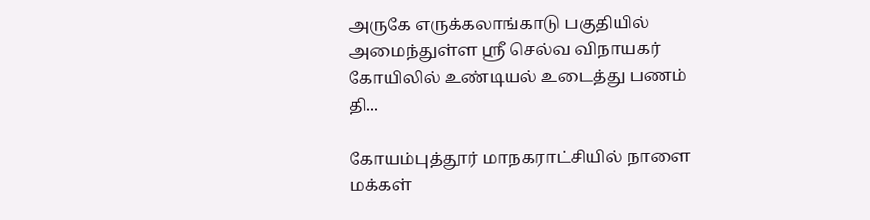அருகே எருக்கலாங்காடு பகுதியில் அமைந்துள்ள ஸ்ரீ செல்வ விநாயகர் கோயிலில் உண்டியல் உடைத்து பணம் தி...

கோயம்புத்தூர் மாநகராட்சியில் நாளை மக்கள்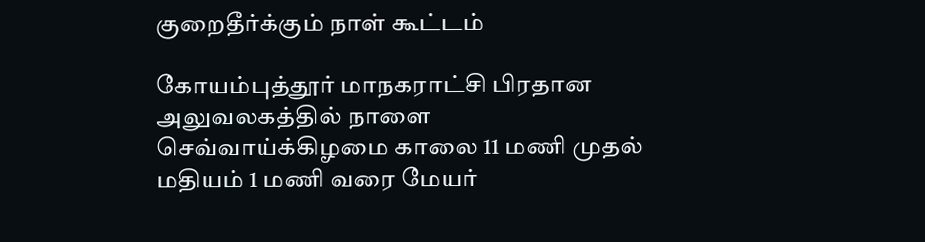குறைதீர்க்கும் நாள் கூட்டம்

கோயம்புத்தூர் மாநகராட்சி பிரதான அலுவலகத்தில் நாளை செவ்வாய்க்கிழமை காலை 11 மணி முதல் மதியம் 1 மணி வரை மேயர்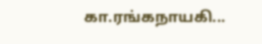கா.ரங்கநாயகி...